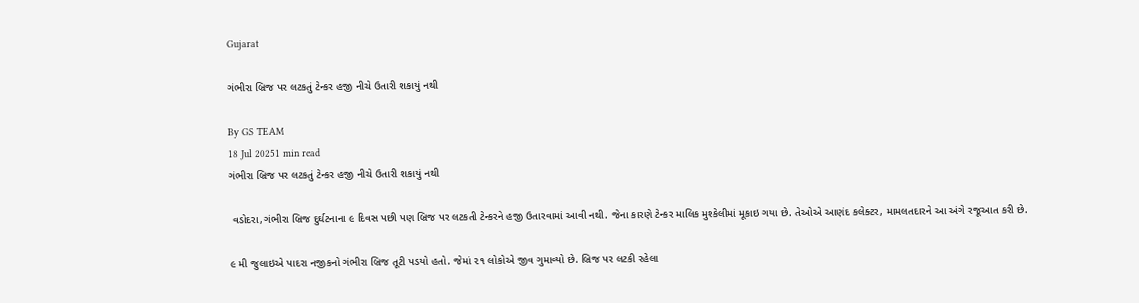Gujarat

ગંભીરા બ્રિજ પર લટકતું ટેન્કર હજી નીચે ઉતારી શકાયું નથી

By GS TEAM
18 Jul 20251 min read
ગંભીરા બ્રિજ પર લટકતું ટેન્કર હજી નીચે ઉતારી શકાયું નથી

 વડોદરા,ગંભીરા બ્રિજ દુર્ઘટનાના ૯ દિવસ પછી પણ બ્રિજ પર લટકતી ટેન્કરને હજી ઉતારવામાં આવી નથી. જેના કારણે ટેન્કર માલિક મુશ્કેલીમાં મૂકાઇ ગયા છે. તેઓએ આણંદ કલેક્ટર, મામલતદારને આ અંગે રજૂઆત કરી છે.

૯ મી જુલાઇએ પાદરા નજીકનો ગંભીરા બ્રિજ તૂટી પડયો હતો. જેમાં ૨૧ લોકોએ જીવ ગુમાવ્યો છે. બ્રિજ પર લટકી રહેલા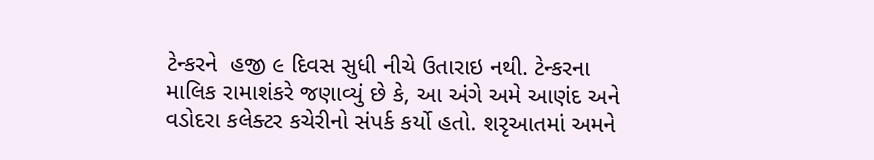ટેન્કરને  હજી ૯ દિવસ સુધી નીચે ઉતારાઇ નથી. ટેન્કરના માલિક રામાશંકરે જણાવ્યું છે કે, આ અંગે અમે આણંદ અને વડોદરા કલેક્ટર કચેરીનો સંપર્ક કર્યો હતો. શરૃઆતમાં અમને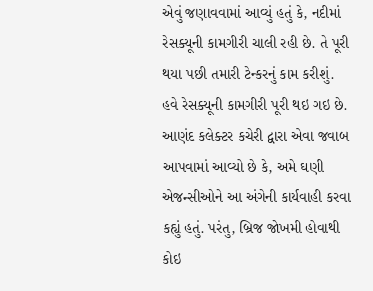એવું જણાવવામાં આવ્યું હતું કે, નદીમાં રેસક્યૂની કામગીરી ચાલી રહી છે. તે પૂરી થયા પછી તમારી ટેન્કરનું કામ કરીશું. હવે રેસક્યૂની કામગીરી પૂરી થઇ ગઇ છે. આણંદ કલેક્ટર કચેરી દ્વારા એવા જવાબ આપવામાં આવ્યો છે કે, અમે ઘણી એજન્સીઓને આ અંગેની કાર્યવાહી કરવા કહ્યું હતું. પરંતુ, બ્રિજ જોખમી હોવાથી કોઇ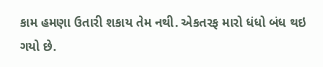કામ હમણા ઉતારી શકાય તેમ નથી. એકતરફ મારો ધંધો બંધ થઇ ગયો છે.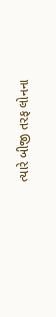ત્યારે બીજી તરફ લોનના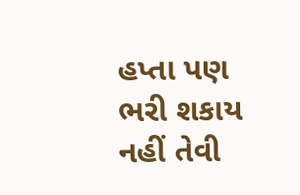હપ્તા પણ ભરી શકાય નહીં તેવી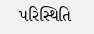પરિસ્થિતિ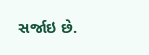સર્જાઇ છે.